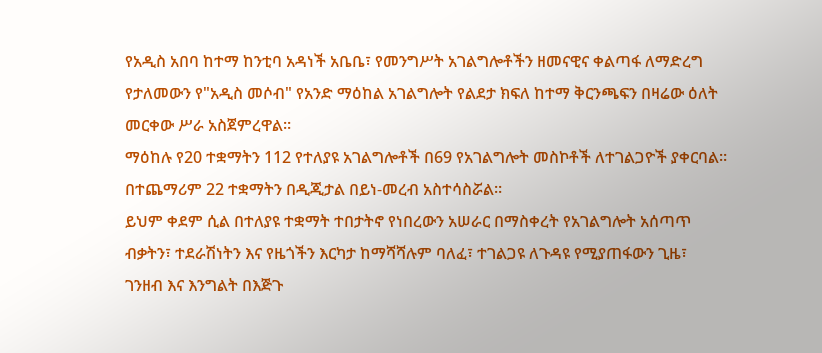የአዲስ አበባ ከተማ ከንቲባ አዳነች አቤቤ፣ የመንግሥት አገልግሎቶችን ዘመናዊና ቀልጣፋ ለማድረግ የታለመውን የ"አዲስ መሶብ" የአንድ ማዕከል አገልግሎት የልደታ ክፍለ ከተማ ቅርንጫፍን በዛሬው ዕለት መርቀው ሥራ አስጀምረዋል።
ማዕከሉ የ20 ተቋማትን 112 የተለያዩ አገልግሎቶች በ69 የአገልግሎት መስኮቶች ለተገልጋዮች ያቀርባል። በተጨማሪም 22 ተቋማትን በዲጂታል በይነ-መረብ አስተሳስሯል።
ይህም ቀደም ሲል በተለያዩ ተቋማት ተበታትኖ የነበረውን አሠራር በማስቀረት የአገልግሎት አሰጣጥ ብቃትን፣ ተደራሽነትን እና የዜጎችን እርካታ ከማሻሻሉም ባለፈ፣ ተገልጋዩ ለጉዳዩ የሚያጠፋውን ጊዜ፣ ገንዘብ እና እንግልት በእጅጉ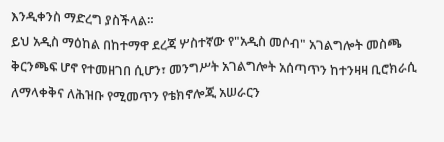እንዲቀንስ ማድረግ ያስችላል።
ይህ አዲስ ማዕከል በከተማዋ ደረጃ ሦስተኛው የ"አዲስ መሶብ" አገልግሎት መስጫ ቅርንጫፍ ሆኖ የተመዘገበ ሲሆን፣ መንግሥት አገልግሎት አሰጣጥን ከተንዛዛ ቢሮክራሲ ለማላቀቅና ለሕዝቡ የሚመጥን የቴክኖሎጂ አሠራርን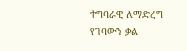ተግባራዊ ለማድረግ የገባውን ቃል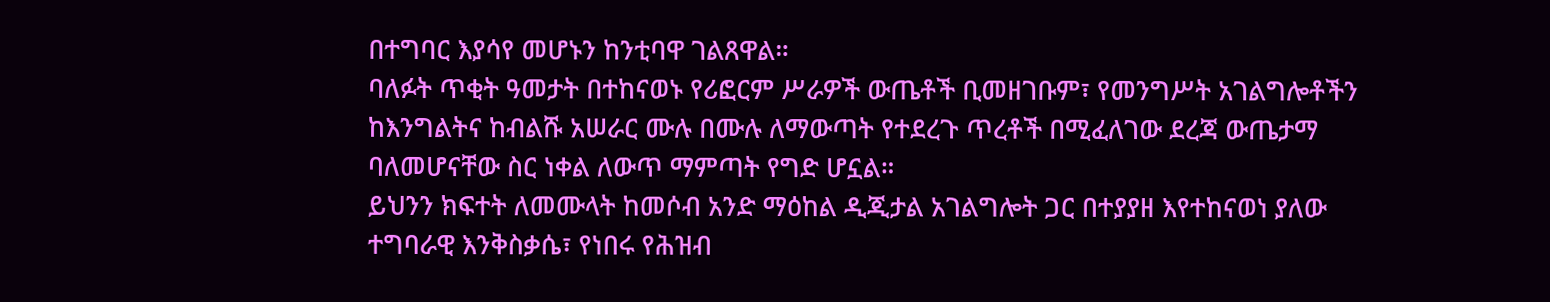በተግባር እያሳየ መሆኑን ከንቲባዋ ገልጸዋል።
ባለፉት ጥቂት ዓመታት በተከናወኑ የሪፎርም ሥራዎች ውጤቶች ቢመዘገቡም፣ የመንግሥት አገልግሎቶችን ከእንግልትና ከብልሹ አሠራር ሙሉ በሙሉ ለማውጣት የተደረጉ ጥረቶች በሚፈለገው ደረጃ ውጤታማ ባለመሆናቸው ስር ነቀል ለውጥ ማምጣት የግድ ሆኗል።
ይህንን ክፍተት ለመሙላት ከመሶብ አንድ ማዕከል ዲጂታል አገልግሎት ጋር በተያያዘ እየተከናወነ ያለው ተግባራዊ እንቅስቃሴ፣ የነበሩ የሕዝብ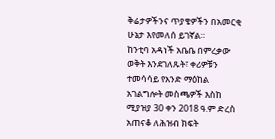ቅሬታዎችንና ጥያቄዎችን በአመርቂ ሁኔታ እየመለሰ ይገኛል።
ከንቲባ አዳነች አቤቤ በምረቃው ወቅት እንደገለጹት፣ ቀሪዎቹን ተመሳሳይ የአንድ ማዕከል አገልግሎት መስጫዎች እስከ ሚያዝያ 30 ቀን 2018 ዓ.ም ድረስ አጠናቆ ለሕዝብ ክፍት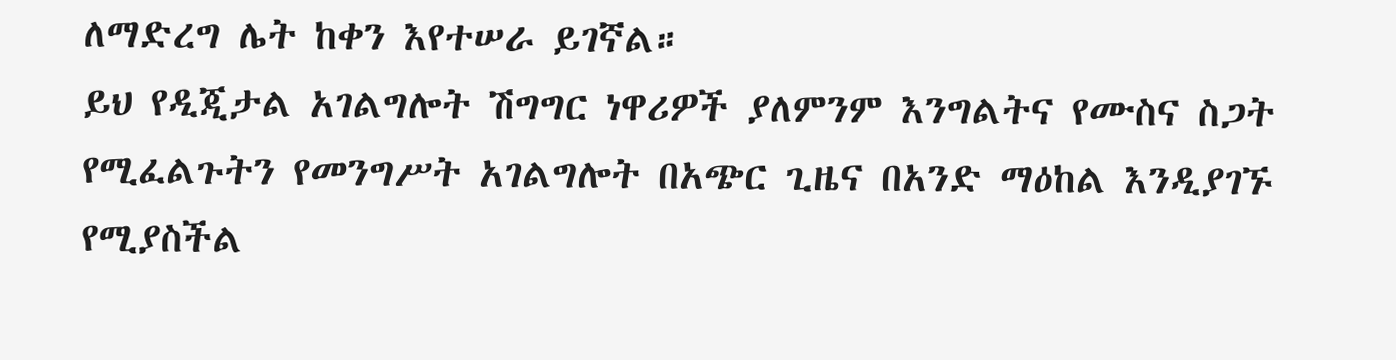ለማድረግ ሌት ከቀን እየተሠራ ይገኛል።
ይህ የዲጂታል አገልግሎት ሽግግር ነዋሪዎች ያለምንም እንግልትና የሙስና ስጋት የሚፈልጉትን የመንግሥት አገልግሎት በአጭር ጊዜና በአንድ ማዕከል እንዲያገኙ የሚያስችል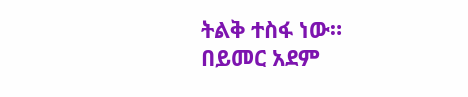ትልቅ ተስፋ ነው።
በይመር አደም